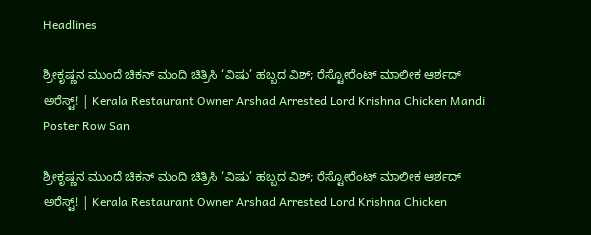Headlines

ಶ್ರೀಕೃಷ್ಣನ ಮುಂದೆ ಚಿಕನ್ ಮಂದಿ ಚಿತ್ರಿಸಿ ‘ವಿಷು’ ಹಬ್ಬದ ವಿಶ್‌; ರೆಸ್ಟೋರೆಂಟ್‌ ಮಾಲೀಕ ಆರ್ಶದ್‌ ಅರೆಸ್ಟ್‌! | Kerala Restaurant Owner Arshad Arrested Lord Krishna Chicken Mandi Poster Row San

ಶ್ರೀಕೃಷ್ಣನ ಮುಂದೆ ಚಿಕನ್ ಮಂದಿ ಚಿತ್ರಿಸಿ ‘ವಿಷು’ ಹಬ್ಬದ ವಿಶ್‌; ರೆಸ್ಟೋರೆಂಟ್‌ ಮಾಲೀಕ ಆರ್ಶದ್‌ ಅರೆಸ್ಟ್‌! | Kerala Restaurant Owner Arshad Arrested Lord Krishna Chicken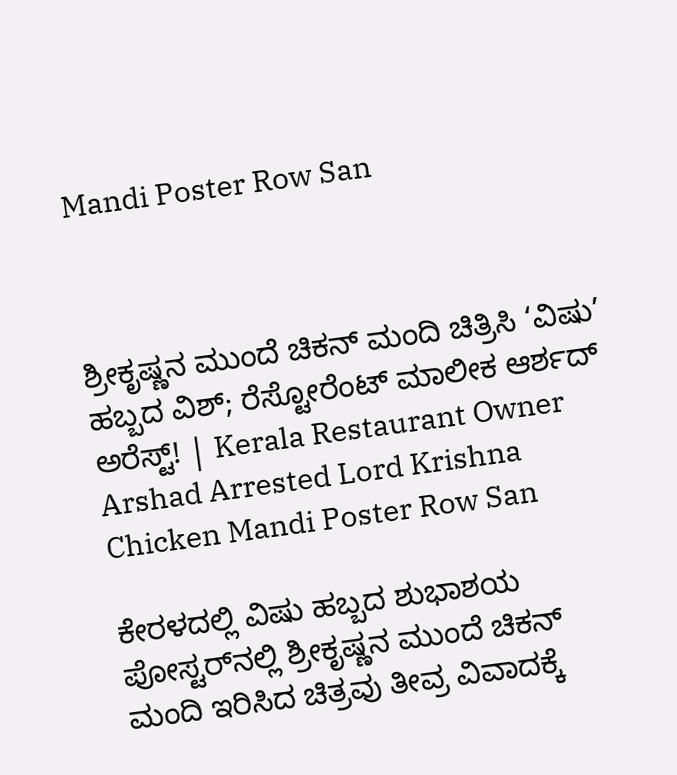Mandi Poster Row San



ಶ್ರೀಕೃಷ್ಣನ ಮುಂದೆ ಚಿಕನ್ ಮಂದಿ ಚಿತ್ರಿಸಿ ‘ವಿಷು’ ಹಬ್ಬದ ವಿಶ್‌; ರೆಸ್ಟೋರೆಂಟ್‌ ಮಾಲೀಕ ಆರ್ಶದ್‌ ಅರೆಸ್ಟ್‌! | Kerala Restaurant Owner Arshad Arrested Lord Krishna Chicken Mandi Poster Row San

ಕೇರಳದಲ್ಲಿ ವಿಷು ಹಬ್ಬದ ಶುಭಾಶಯ ಪೋಸ್ಟರ್‌ನಲ್ಲಿ ಶ್ರೀಕೃಷ್ಣನ ಮುಂದೆ ಚಿಕನ್ ಮಂದಿ ಇರಿಸಿದ ಚಿತ್ರವು ತೀವ್ರ ವಿವಾದಕ್ಕೆ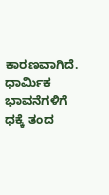ಕಾರಣವಾಗಿದೆ. ಧಾರ್ಮಿಕ ಭಾವನೆಗಳಿಗೆ ಧಕ್ಕೆ ತಂದ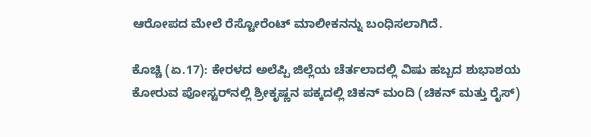ಆರೋಪದ ಮೇಲೆ ರೆಸ್ಟೋರೆಂಟ್ ಮಾಲೀಕನನ್ನು ಬಂಧಿಸಲಾಗಿದೆ.

ಕೊಚ್ಚಿ (ಏ.17): ಕೇರಳದ ಅಲೆಪ್ಪಿ ಜಿಲ್ಲೆಯ ಚೆರ್ತಲಾದಲ್ಲಿ ವಿಷು ಹಬ್ಬದ ಶುಭಾಶಯ ಕೋರುವ ಪೋಸ್ಟರ್‌ನಲ್ಲಿ ಶ್ರೀಕೃಷ್ಣನ ಪಕ್ಕದಲ್ಲಿ ಚಿಕನ್ ಮಂದಿ (ಚಿಕನ್ ಮತ್ತು ರೈಸ್)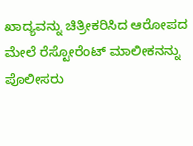ಖಾದ್ಯವನ್ನು ಚಿತ್ರೀಕರಿಸಿದ ಆರೋಪದ ಮೇಲೆ ರೆಸ್ಟೋರೆಂಟ್ ಮಾಲೀಕನನ್ನು ಪೊಲೀಸರು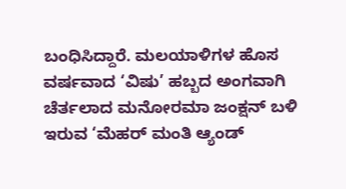ಬಂಧಿಸಿದ್ದಾರೆ. ಮಲಯಾಳಿಗಳ ಹೊಸ ವರ್ಷವಾದ ‘ವಿಷು’ ಹಬ್ಬದ ಅಂಗವಾಗಿ ಚೆರ್ತಲಾದ ಮನೋರಮಾ ಜಂಕ್ಷನ್ ಬಳಿ ಇರುವ ‘ಮೆಹರ್ ಮಂತಿ ಆ್ಯಂಡ್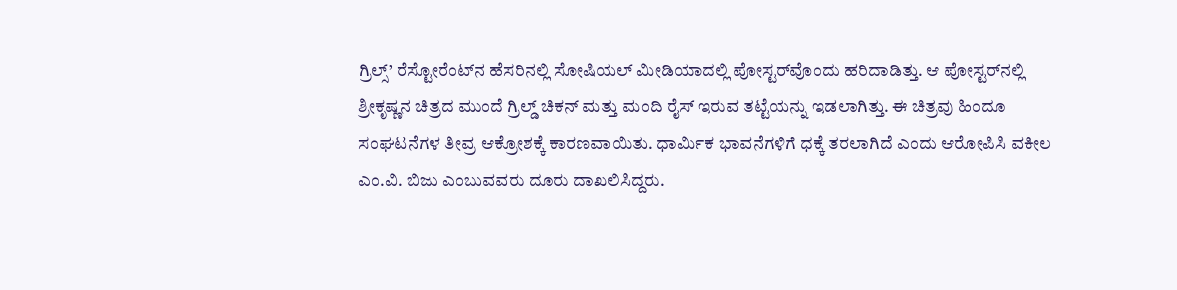ಗ್ರಿಲ್ಸ್’ ರೆಸ್ಟೋರೆಂಟ್‌ನ ಹೆಸರಿನಲ್ಲಿ ಸೋಷಿಯಲ್ ಮೀಡಿಯಾದಲ್ಲಿ ಪೋಸ್ಟರ್‌ವೊಂದು ಹರಿದಾಡಿತ್ತು. ಆ ಪೋಸ್ಟರ್‌ನಲ್ಲಿ ಶ್ರೀಕೃಷ್ಣನ ಚಿತ್ರದ ಮುಂದೆ ಗ್ರಿಲ್ಡ್ ಚಿಕನ್ ಮತ್ತು ಮಂದಿ ರೈಸ್ ಇರುವ ತಟ್ಟೆಯನ್ನು ಇಡಲಾಗಿತ್ತು. ಈ ಚಿತ್ರವು ಹಿಂದೂ ಸಂಘಟನೆಗಳ ತೀವ್ರ ಆಕ್ರೋಶಕ್ಕೆ ಕಾರಣವಾಯಿತು. ಧಾರ್ಮಿಕ ಭಾವನೆಗಳಿಗೆ ಧಕ್ಕೆ ತರಲಾಗಿದೆ ಎಂದು ಆರೋಪಿಸಿ ವಕೀಲ ಎಂ.ವಿ. ಬಿಜು ಎಂಬುವವರು ದೂರು ದಾಖಲಿಸಿದ್ದರು.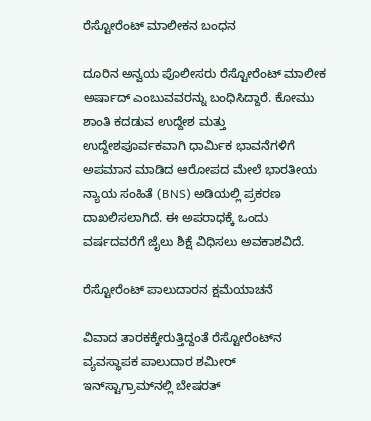ರೆಸ್ಟೋರೆಂಟ್‌ ಮಾಲೀಕನ ಬಂಧನ

ದೂರಿನ ಅನ್ವಯ ಪೊಲೀಸರು ರೆಸ್ಟೋರೆಂಟ್ ಮಾಲೀಕ ಅರ್ಷಾದ್ ಎಂಬುವವರನ್ನು ಬಂಧಿಸಿದ್ದಾರೆ. ಕೋಮು ಶಾಂತಿ ಕದಡುವ ಉದ್ದೇಶ ಮತ್ತು ಉದ್ದೇಶಪೂರ್ವಕವಾಗಿ ಧಾರ್ಮಿಕ ಭಾವನೆಗಳಿಗೆ ಅಪಮಾನ ಮಾಡಿದ ಆರೋಪದ ಮೇಲೆ ಭಾರತೀಯ ನ್ಯಾಯ ಸಂಹಿತೆ (BNS) ಅಡಿಯಲ್ಲಿ ಪ್ರಕರಣ ದಾಖಲಿಸಲಾಗಿದೆ. ಈ ಅಪರಾಧಕ್ಕೆ ಒಂದು ವರ್ಷದವರೆಗೆ ಜೈಲು ಶಿಕ್ಷೆ ವಿಧಿಸಲು ಅವಕಾಶವಿದೆ.

ರೆಸ್ಟೋರೆಂಟ್ ಪಾಲುದಾರನ ಕ್ಷಮೆಯಾಚನೆ

ವಿವಾದ ತಾರಕಕ್ಕೇರುತ್ತಿದ್ದಂತೆ ರೆಸ್ಟೋರೆಂಟ್‌ನ ವ್ಯವಸ್ಥಾಪಕ ಪಾಲುದಾರ ಶಮೀರ್ ಇನ್‌ಸ್ಟಾಗ್ರಾಮ್‌ನಲ್ಲಿ ಬೇಷರತ್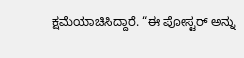ಕ್ಷಮೆಯಾಚಿಸಿದ್ದಾರೆ. “ಈ ಪೋಸ್ಟರ್ ಅನ್ನು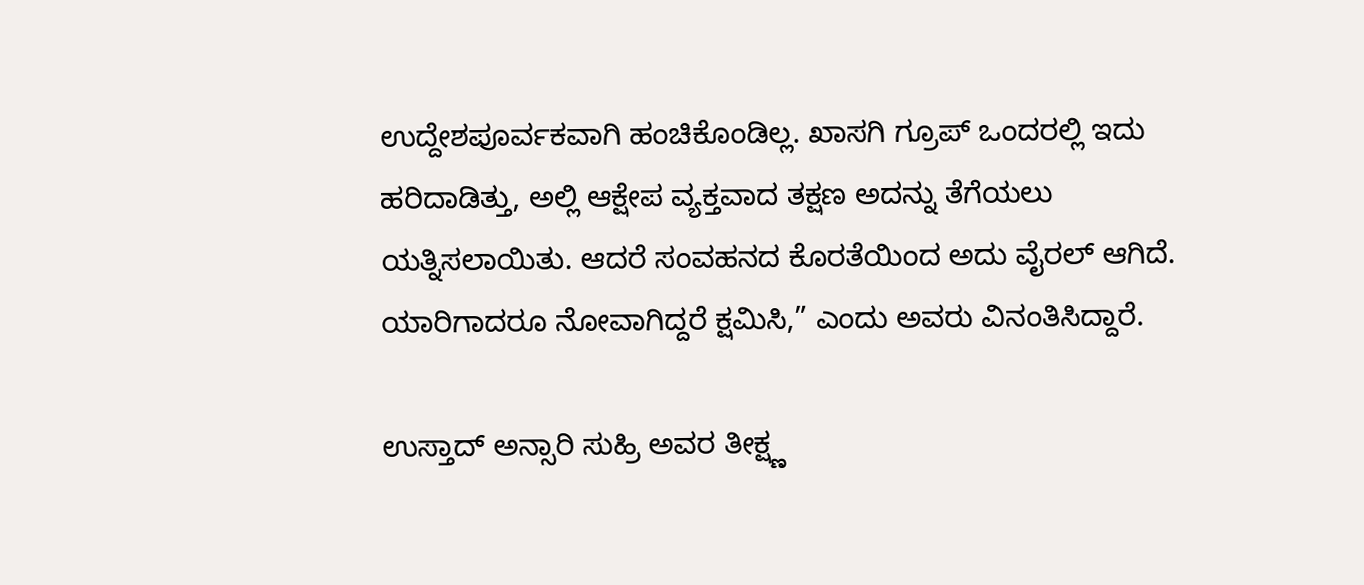ಉದ್ದೇಶಪೂರ್ವಕವಾಗಿ ಹಂಚಿಕೊಂಡಿಲ್ಲ. ಖಾಸಗಿ ಗ್ರೂಪ್ ಒಂದರಲ್ಲಿ ಇದು ಹರಿದಾಡಿತ್ತು, ಅಲ್ಲಿ ಆಕ್ಷೇಪ ವ್ಯಕ್ತವಾದ ತಕ್ಷಣ ಅದನ್ನು ತೆಗೆಯಲು ಯತ್ನಿಸಲಾಯಿತು. ಆದರೆ ಸಂವಹನದ ಕೊರತೆಯಿಂದ ಅದು ವೈರಲ್ ಆಗಿದೆ. ಯಾರಿಗಾದರೂ ನೋವಾಗಿದ್ದರೆ ಕ್ಷಮಿಸಿ,” ಎಂದು ಅವರು ವಿನಂತಿಸಿದ್ದಾರೆ.

ಉಸ್ತಾದ್ ಅನ್ಸಾರಿ ಸುಹ್ರಿ ಅವರ ತೀಕ್ಷ್ಣ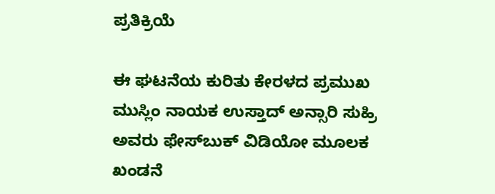ಪ್ರತಿಕ್ರಿಯೆ

ಈ ಘಟನೆಯ ಕುರಿತು ಕೇರಳದ ಪ್ರಮುಖ ಮುಸ್ಲಿಂ ನಾಯಕ ಉಸ್ತಾದ್ ಅನ್ಸಾರಿ ಸುಹ್ರಿ ಅವರು ಫೇಸ್‌ಬುಕ್ ವಿಡಿಯೋ ಮೂಲಕ ಖಂಡನೆ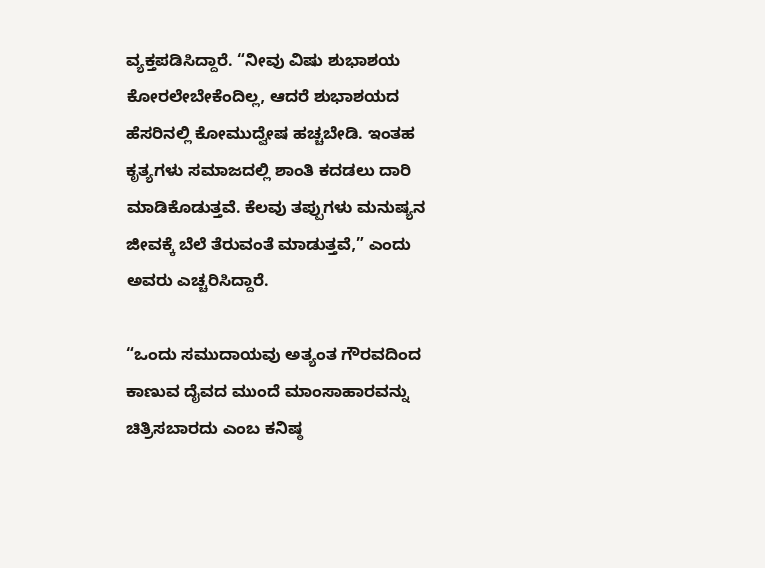ವ್ಯಕ್ತಪಡಿಸಿದ್ದಾರೆ. “ನೀವು ವಿಷು ಶುಭಾಶಯ ಕೋರಲೇಬೇಕೆಂದಿಲ್ಲ, ಆದರೆ ಶುಭಾಶಯದ ಹೆಸರಿನಲ್ಲಿ ಕೋಮುದ್ವೇಷ ಹಚ್ಚಬೇಡಿ. ಇಂತಹ ಕೃತ್ಯಗಳು ಸಮಾಜದಲ್ಲಿ ಶಾಂತಿ ಕದಡಲು ದಾರಿ ಮಾಡಿಕೊಡುತ್ತವೆ. ಕೆಲವು ತಪ್ಪುಗಳು ಮನುಷ್ಯನ ಜೀವಕ್ಕೆ ಬೆಲೆ ತೆರುವಂತೆ ಮಾಡುತ್ತವೆ,” ಎಂದು ಅವರು ಎಚ್ಚರಿಸಿದ್ದಾರೆ.

“ಒಂದು ಸಮುದಾಯವು ಅತ್ಯಂತ ಗೌರವದಿಂದ ಕಾಣುವ ದೈವದ ಮುಂದೆ ಮಾಂಸಾಹಾರವನ್ನು ಚಿತ್ರಿಸಬಾರದು ಎಂಬ ಕನಿಷ್ಠ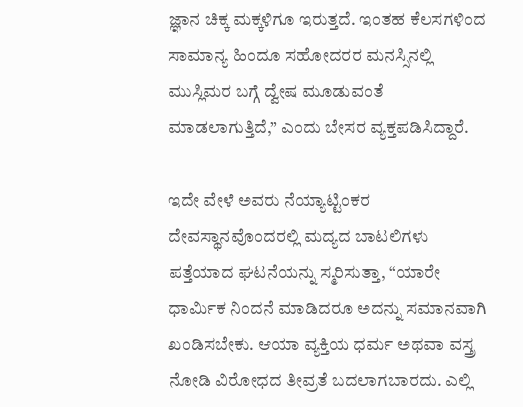ಜ್ಞಾನ ಚಿಕ್ಕ ಮಕ್ಕಳಿಗೂ ಇರುತ್ತದೆ. ಇಂತಹ ಕೆಲಸಗಳಿಂದ ಸಾಮಾನ್ಯ ಹಿಂದೂ ಸಹೋದರರ ಮನಸ್ಸಿನಲ್ಲಿ ಮುಸ್ಲಿಮರ ಬಗ್ಗೆ ದ್ವೇಷ ಮೂಡುವಂತೆ ಮಾಡಲಾಗುತ್ತಿದೆ,” ಎಂದು ಬೇಸರ ವ್ಯಕ್ತಪಡಿಸಿದ್ದಾರೆ.

ಇದೇ ವೇಳೆ ಅವರು ನೆಯ್ಯಾಟ್ಟಿಂಕರ ದೇವಸ್ಥಾನವೊಂದರಲ್ಲಿ ಮದ್ಯದ ಬಾಟಲಿಗಳು ಪತ್ತೆಯಾದ ಘಟನೆಯನ್ನು ಸ್ಮರಿಸುತ್ತಾ, “ಯಾರೇ ಧಾರ್ಮಿಕ ನಿಂದನೆ ಮಾಡಿದರೂ ಅದನ್ನು ಸಮಾನವಾಗಿ ಖಂಡಿಸಬೇಕು. ಆಯಾ ವ್ಯಕ್ತಿಯ ಧರ್ಮ ಅಥವಾ ವಸ್ತ್ರ ನೋಡಿ ವಿರೋಧದ ತೀವ್ರತೆ ಬದಲಾಗಬಾರದು. ಎಲ್ಲಿ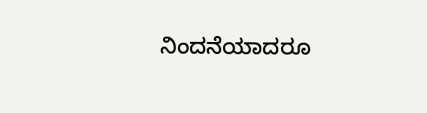ನಿಂದನೆಯಾದರೂ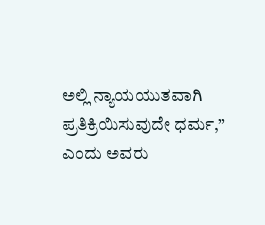ಅಲ್ಲಿ ನ್ಯಾಯಯುತವಾಗಿ ಪ್ರತಿಕ್ರಿಯಿಸುವುದೇ ಧರ್ಮ,” ಎಂದು ಅವರು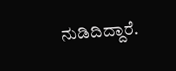ನುಡಿದಿದ್ದಾರೆ.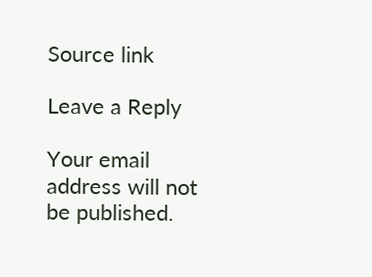Source link

Leave a Reply

Your email address will not be published.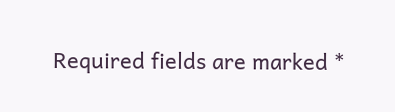Required fields are marked *